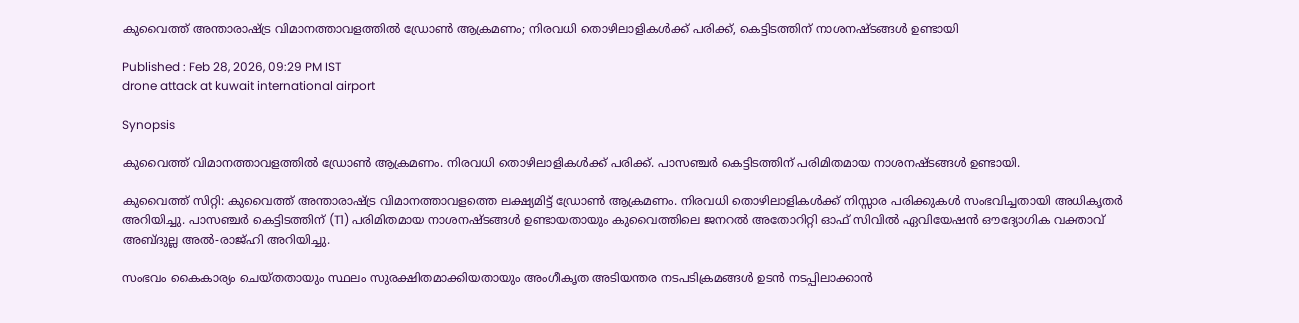കുവൈത്ത് അന്താരാഷ്ട്ര വിമാനത്താവളത്തിൽ ഡ്രോൺ ആക്രമണം; നിരവധി തൊഴിലാളികൾക്ക് പരിക്ക്, കെട്ടിടത്തിന് നാശനഷ്ടങ്ങൾ ഉണ്ടായി

Published : Feb 28, 2026, 09:29 PM IST
drone attack at kuwait international airport

Synopsis

കുവൈത്ത് വിമാനത്താവളത്തിൽ ഡ്രോൺ ആക്രമണം. നിരവധി തൊഴിലാളികൾക്ക് പരിക്ക്. പാസഞ്ചർ കെട്ടിടത്തിന് പരിമിതമായ നാശനഷ്ടങ്ങൾ ഉണ്ടായി.

കുവൈത്ത് സിറ്റി: കുവൈത്ത് അന്താരാഷ്ട്ര വിമാനത്താവളത്തെ ലക്ഷ്യമിട്ട് ഡ്രോൺ ആക്രമണം. നിരവധി തൊഴിലാളികൾക്ക് നിസ്സാര പരിക്കുകൾ സംഭവിച്ചതായി അധികൃതർ അറിയിച്ചു. പാസഞ്ചർ കെട്ടിടത്തിന് (T1) പരിമിതമായ നാശനഷ്ടങ്ങൾ ഉണ്ടായതായും കുവൈത്തിലെ ജനറൽ അതോറിറ്റി ഓഫ് സിവിൽ ഏവിയേഷൻ ഔദ്യോഗിക വക്താവ് അബ്ദുല്ല അൽ-രാജ്ഹി അറിയിച്ചു.

സംഭവം കൈകാര്യം ചെയ്തതായും സ്ഥലം സുരക്ഷിതമാക്കിയതായും അംഗീകൃത അടിയന്തര നടപടിക്രമങ്ങൾ ഉടൻ നടപ്പിലാക്കാൻ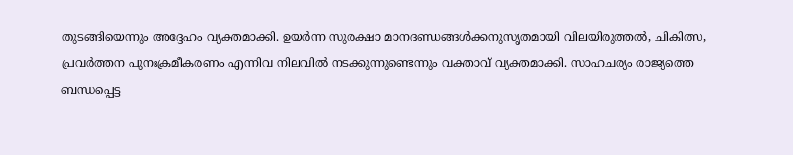തുടങ്ങിയെന്നും അദ്ദേഹം വ്യക്തമാക്കി. ഉയർന്ന സുരക്ഷാ മാനദണ്ഡങ്ങൾക്കനുസൃതമായി വിലയിരുത്തൽ, ചികിത്സ, പ്രവർത്തന പുനഃക്രമീകരണം എന്നിവ നിലവിൽ നടക്കുന്നുണ്ടെന്നും വക്താവ് വ്യക്തമാക്കി. സാഹചര്യം രാജ്യത്തെ ബന്ധപ്പെട്ട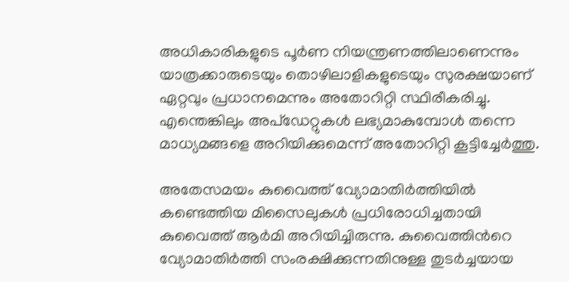അധികാരികളുടെ പൂർണ നിയന്ത്രണത്തിലാണെന്നും യാത്രക്കാരുടെയും തൊഴിലാളികളുടെയും സുരക്ഷയാണ് ഏറ്റവും പ്രധാനമെന്നും അതോറിറ്റി സ്ഥിരീകരിച്ചു. എന്തെങ്കിലും അപ്‌ഡേറ്റുകൾ ലഭ്യമാകുമ്പോൾ തന്നെ മാധ്യമങ്ങളെ അറിയിക്കുമെന്ന് അതോറിറ്റി കൂട്ടിച്ചേർത്തു.

അതേസമയം കുവൈത്ത് വ്യോമാതിർത്തിയിൽ കണ്ടെത്തിയ മിസൈലുകൾ പ്രധിരോധിച്ചതായി കുവൈത്ത് ആർമി അറിയിച്ചിരുന്നു. കുവൈത്തിന്‍റെ വ്യോമാതിർത്തി സംരക്ഷിക്കുന്നതിനുള്ള തുടർച്ചയായ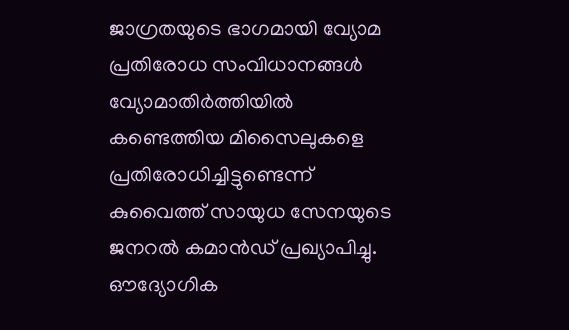ജാഗ്രതയുടെ ഭാഗമായി വ്യോമ പ്രതിരോധ സംവിധാനങ്ങൾ വ്യോമാതിർത്തിയിൽ കണ്ടെത്തിയ മിസൈലുകളെ പ്രതിരോധിച്ചിട്ടുണ്ടെന്ന് കുവൈത്ത് സായുധ സേനയുടെ ജനറൽ കമാൻഡ് പ്രഖ്യാപിച്ചു. ഔദ്യോഗിക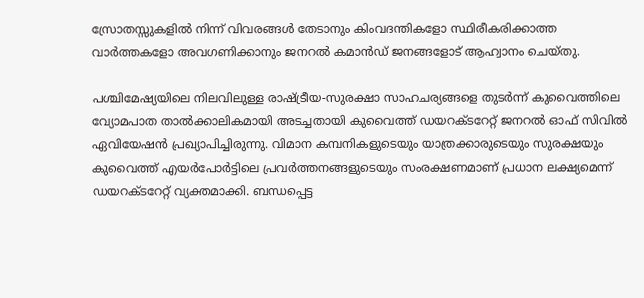സ്രോതസ്സുകളിൽ നിന്ന് വിവരങ്ങൾ തേടാനും കിംവദന്തികളോ സ്ഥിരീകരിക്കാത്ത വാർത്തകളോ അവഗണിക്കാനും ജനറൽ കമാൻഡ് ജനങ്ങളോട് ആഹ്വാനം ചെയ്തു.

പശ്ചിമേഷ്യയിലെ നിലവിലുള്ള രാഷ്ട്രീയ-സുരക്ഷാ സാഹചര്യങ്ങളെ തുടർന്ന് കുവൈത്തിലെ വ്യോമപാത താൽക്കാലികമായി അടച്ചതായി കുവൈത്ത് ഡയറക്ടറേറ്റ് ജനറൽ ഓഫ് സിവിൽ ഏവിയേഷൻ പ്രഖ്യാപിച്ചിരുന്നു. വിമാന കമ്പനികളുടെയും യാത്രക്കാരുടെയും സുരക്ഷയും കുവൈത്ത് എയർപോർട്ടിലെ പ്രവർത്തനങ്ങളുടെയും സംരക്ഷണമാണ് പ്രധാന ലക്ഷ്യമെന്ന് ഡയറക്ടറേറ്റ് വ്യക്തമാക്കി. ബന്ധപ്പെട്ട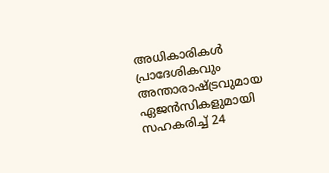അധികാരികൾ പ്രാദേശികവും അന്താരാഷ്ട്രവുമായ ഏജൻസികളുമായി സഹകരിച്ച് 24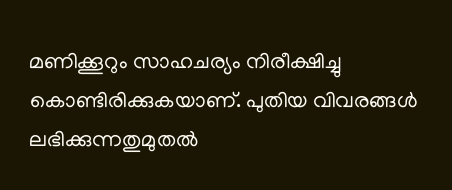മണിക്കൂറും സാഹചര്യം നിരീക്ഷിച്ചു കൊണ്ടിരിക്കുകയാണ്. പുതിയ വിവരങ്ങൾ ലഭിക്കുന്നതുമുതൽ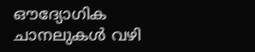ഔദ്യോഗിക ചാനലുകൾ വഴി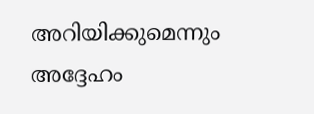അറിയിക്കുമെന്നും അദ്ദേഹം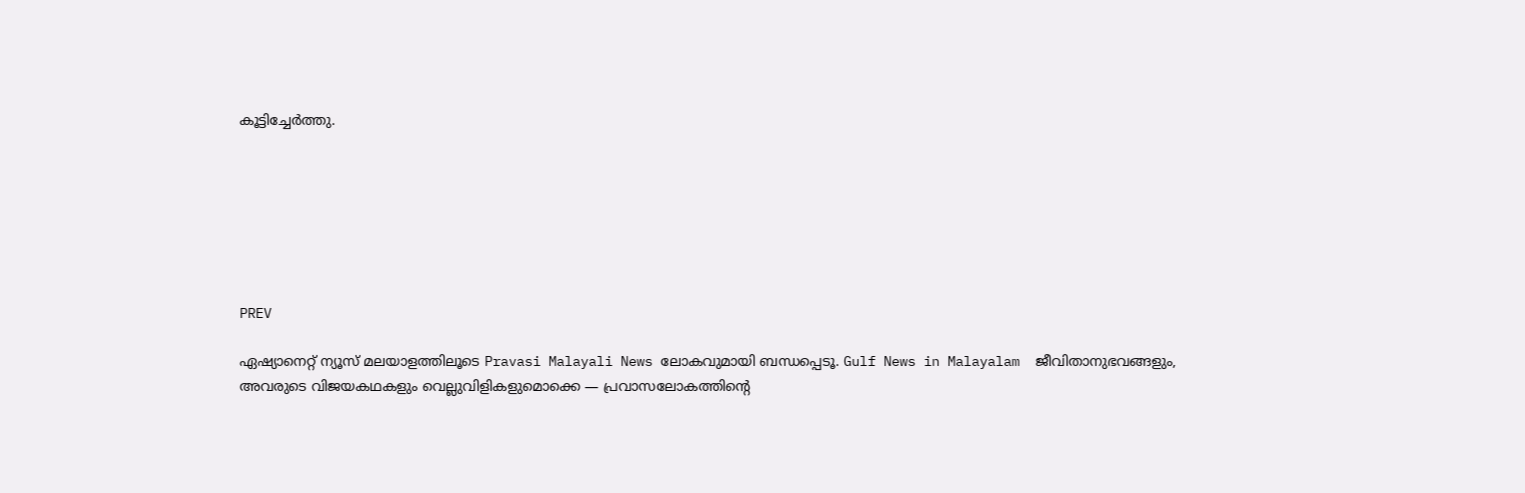കൂട്ടിച്ചേർത്തു.







PREV

ഏഷ്യാനെറ്റ് ന്യൂസ് മലയാളത്തിലൂടെ Pravasi Malayali News ലോകവുമായി ബന്ധപ്പെടൂ. Gulf News in Malayalam  ജീവിതാനുഭവങ്ങളും, അവരുടെ വിജയകഥകളും വെല്ലുവിളികളുമൊക്കെ — പ്രവാസലോകത്തിന്റെ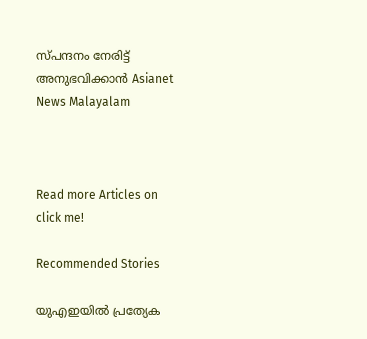സ്പന്ദനം നേരിട്ട് അനുഭവിക്കാൻ Asianet News Malayalam



Read more Articles on
click me!

Recommended Stories

യുഎഇയിൽ പ്രത്യേക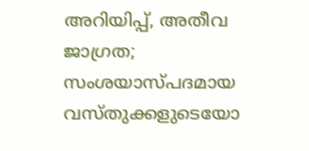അറിയിപ്പ്, അതീവ ജാഗ്രത; സംശയാസ്പദമായ വസ്തുക്കളുടെയോ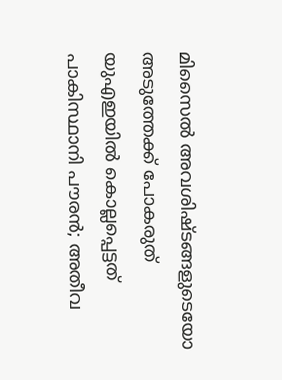മിസൈൽ അവശിഷ്ടങ്ങളുടെയോ അടുത്തേക്ക് പോകരുത്
യുഎഇയിൽ കൊല്ലപ്പെട്ടത് പാകിസ്ഥാനി പൗരൻ; അതീവ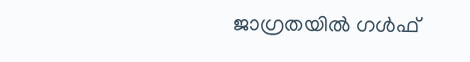ജാഗ്രതയിൽ ഗൾഫ്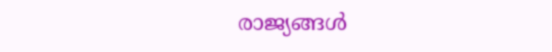രാജ്യങ്ങൾ